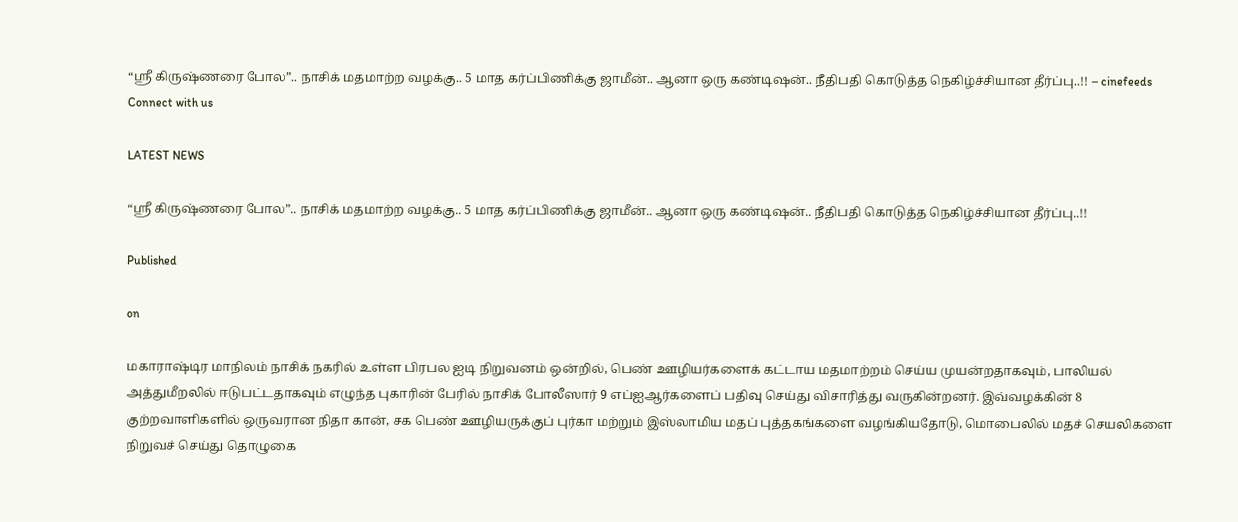“ஸ்ரீ கிருஷ்ணரை போல”.. நாசிக் மதமாற்ற வழக்கு.. 5 மாத கர்ப்பிணிக்கு ஜாமீன்.. ஆனா ஒரு கண்டிஷன்.. நீதிபதி கொடுத்த நெகிழ்ச்சியான தீர்ப்பு..!! – cinefeeds
Connect with us

LATEST NEWS

“ஸ்ரீ கிருஷ்ணரை போல”.. நாசிக் மதமாற்ற வழக்கு.. 5 மாத கர்ப்பிணிக்கு ஜாமீன்.. ஆனா ஒரு கண்டிஷன்.. நீதிபதி கொடுத்த நெகிழ்ச்சியான தீர்ப்பு..!!

Published

on

மகாராஷ்டிர மாநிலம் நாசிக் நகரில் உள்ள பிரபல ஐடி நிறுவனம் ஒன்றில், பெண் ஊழியர்களைக் கட்டாய மதமாற்றம் செய்ய முயன்றதாகவும், பாலியல் அத்துமீறலில் ஈடுபட்டதாகவும் எழுந்த புகாரின் பேரில் நாசிக் போலீஸார் 9 எப்ஐஆர்களைப் பதிவு செய்து விசாரித்து வருகின்றனர். இவ்வழக்கின் 8 குற்றவாளிகளில் ஒருவரான நிதா கான், சக பெண் ஊழியருக்குப் புர்கா மற்றும் இஸ்லாமிய மதப் புத்தகங்களை வழங்கியதோடு, மொபைலில் மதச் செயலிகளை நிறுவச் செய்து தொழுகை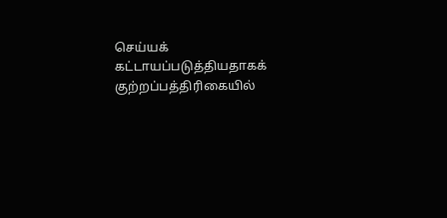செய்யக் கட்டாயப்படுத்தியதாகக் குற்றப்பத்திரிகையில்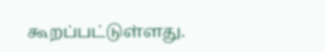கூறப்பட்டுள்ளது.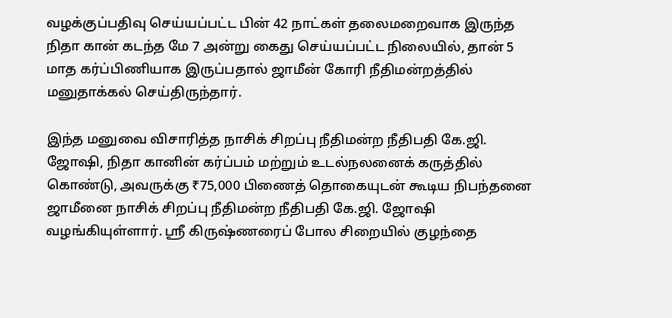வழக்குப்பதிவு செய்யப்பட்ட பின் 42 நாட்கள் தலைமறைவாக இருந்த நிதா கான் கடந்த மே 7 அன்று கைது செய்யப்பட்ட நிலையில், தான் 5 மாத கர்ப்பிணியாக இருப்பதால் ஜாமீன் கோரி நீதிமன்றத்தில் மனுதாக்கல் செய்திருந்தார்.

இந்த மனுவை விசாரித்த நாசிக் சிறப்பு நீதிமன்ற நீதிபதி கே.ஜி. ஜோஷி, நிதா கானின் கர்ப்பம் மற்றும் உடல்நலனைக் கருத்தில் கொண்டு, அவருக்கு ₹75,000 பிணைத் தொகையுடன் கூடிய நிபந்தனை ஜாமீனை நாசிக் சிறப்பு நீதிமன்ற நீதிபதி கே.ஜி. ஜோஷி வழங்கியுள்ளார். ஸ்ரீ கிருஷ்ணரைப் போல சிறையில் குழந்தை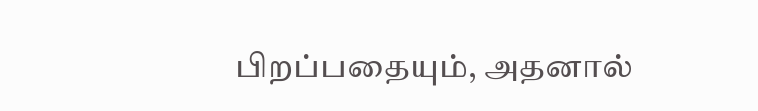பிறப்பதையும், அதனால்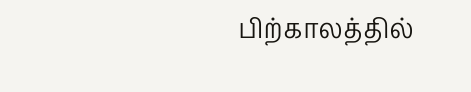பிற்காலத்தில்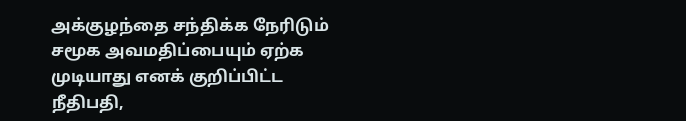அக்குழந்தை சந்திக்க நேரிடும் சமூக அவமதிப்பையும் ஏற்க முடியாது எனக் குறிப்பிட்ட நீதிபதி,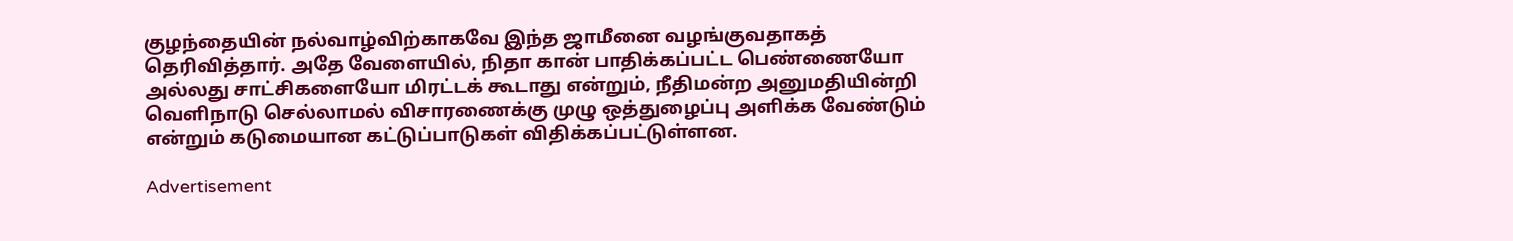குழந்தையின் நல்வாழ்விற்காகவே இந்த ஜாமீனை வழங்குவதாகத் தெரிவித்தார். அதே வேளையில், நிதா கான் பாதிக்கப்பட்ட பெண்ணையோ அல்லது சாட்சிகளையோ மிரட்டக் கூடாது என்றும், நீதிமன்ற அனுமதியின்றி வெளிநாடு செல்லாமல் விசாரணைக்கு முழு ஒத்துழைப்பு அளிக்க வேண்டும் என்றும் கடுமையான கட்டுப்பாடுகள் விதிக்கப்பட்டுள்ளன.

Advertisement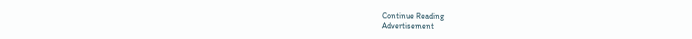Continue Reading
Advertisement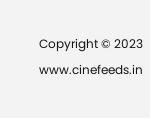Copyright © 2023 www.cinefeeds.in